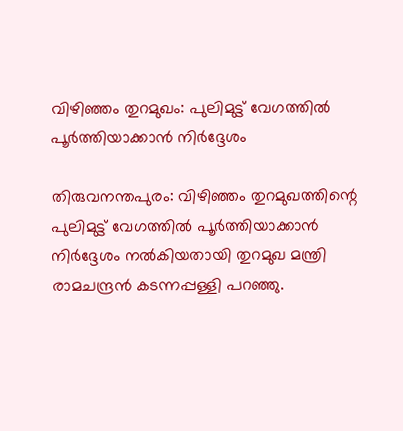വിഴിഞ്ഞം തുറമുഖം: പുലിമുട്ട് വേഗത്തിൽ പൂർത്തിയാക്കാൻ നിർദ്ദേശം

തിരുവനന്തപുരം: വിഴിഞ്ഞം തുറമുഖത്തിന്റെ പുലിമുട്ട് വേഗത്തിൽ പൂർത്തിയാക്കാൻ നിർദ്ദേശം നൽകിയതായി തുറമുഖ മന്ത്രി രാമചന്ദ്രൻ കടന്നപ്പള്ളി പറഞ്ഞു.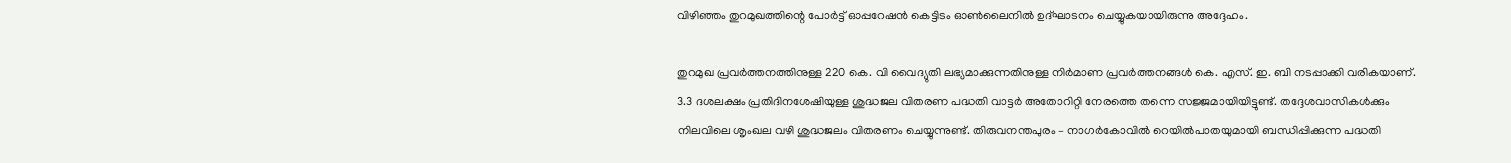വിഴിഞ്ഞം തുറമുഖത്തിന്റെ പോർട്ട് ഓപ്പറേഷൻ കെട്ടിടം ഓൺലൈനിൽ ഉദ്ഘാടനം ചെയ്യുകയായിരുന്നു അദ്ദേഹം.

തുറമുഖ പ്രവർത്തനത്തിനുള്ള 220 കെ. വി വൈദ്യുതി ലഭ്യമാക്കുന്നതിനുള്ള നിർമാണ പ്രവർത്തനങ്ങൾ കെ. എസ്. ഇ. ബി നടപ്പാക്കി വരികയാണ്. 3.3 ദശലക്ഷം പ്രതിദിനശേഷിയുള്ള ശുദ്ധജല വിതരണ പദ്ധതി വാട്ടർ അതോറിറ്റി നേരത്തെ തന്നെ സജ്ജമായിയിട്ടുണ്ട്. തദ്ദേശവാസികൾക്കും നിലവിലെ ശൃംഖല വഴി ശുദ്ധജലം വിതരണം ചെയ്യുന്നുണ്ട്. തിരുവനന്തപുരം – നാഗർകോവിൽ റെയിൽപാതയുമായി ബന്ധിപ്പിക്കുന്ന പദ്ധതി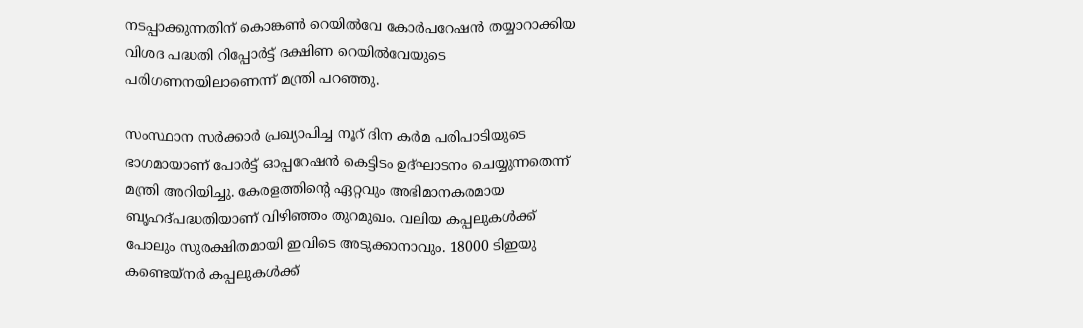നടപ്പാക്കുന്നതിന് കൊങ്കൺ റെയിൽവേ കോർപറേഷൻ തയ്യാറാക്കിയ വിശദ പദ്ധതി റിപ്പോർട്ട് ദക്ഷിണ റെയിൽവേയുടെ പരിഗണനയിലാണെന്ന് മന്ത്രി പറഞ്ഞു.

സംസ്ഥാന സർക്കാർ പ്രഖ്യാപിച്ച നൂറ് ദിന കർമ പരിപാടിയുടെ ഭാഗമായാണ് പോർട്ട് ഓപ്പറേഷൻ കെട്ടിടം ഉദ്ഘാടനം ചെയ്യുന്നതെന്ന് മന്ത്രി അറിയിച്ചു. കേരളത്തിന്റെ ഏറ്റവും അഭിമാനകരമായ ബൃഹദ്പദ്ധതിയാണ് വിഴിഞ്ഞം തുറമുഖം. വലിയ കപ്പലുകൾക്ക് പോലും സുരക്ഷിതമായി ഇവിടെ അടുക്കാനാവും. 18000 ടിഇയു കണ്ടെയ്‌നർ കപ്പലുകൾക്ക്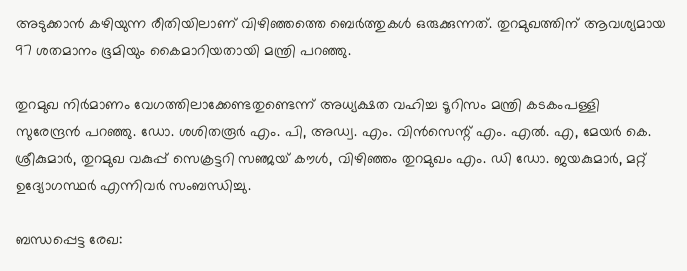അടുക്കാൻ കഴിയുന്ന രീതിയിലാണ് വിഴിഞ്ഞത്തെ ബെർത്തുകൾ ഒരുക്കുന്നത്. തുറമുഖത്തിന് ആവശ്യമായ 97 ശതമാനം ഭൂമിയും കൈമാറിയതായി മന്ത്രി പറഞ്ഞു.

തുറമുഖ നിർമാണം വേഗത്തിലാക്കേണ്ടതുണ്ടെന്ന് അധ്യക്ഷത വഹിച്ച ടൂറിസം മന്ത്രി കടകംപള്ളി സുരേന്ദ്രൻ പറഞ്ഞു. ഡോ. ശശിതരൂർ എം. പി, അഡ്വ. എം. വിൻസെന്റ് എം. എൽ. എ, മേയർ കെ. ശ്രീകുമാർ, തുറമുഖ വകുപ്പ് സെക്രട്ടറി സഞ്ജയ് കൗൾ, വിഴിഞ്ഞം തുറമുഖം എം. ഡി ഡോ. ജയകുമാർ, മറ്റ് ഉദ്യോഗസ്ഥർ എന്നിവർ സംബന്ധിച്ചു.

ബന്ധപ്പെട്ട രേഖ: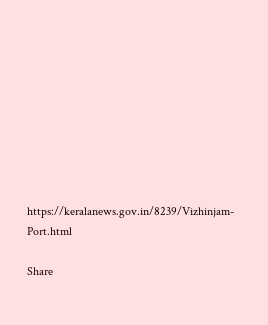https://keralanews.gov.in/8239/Vizhinjam-Port.html

Share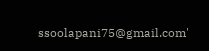ssoolapani75@gmail.com'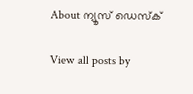About ന്യൂസ് ഡെസ്ക്

View all posts by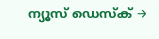ന്യൂസ് ഡെസ്ക് →